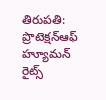తిరుపతి: ప్రొటెక్షన్ఆఫ్ హ్యూమన్ రైట్స్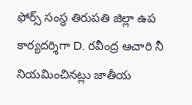ఫోర్స్ సంస్థ తిరుపతి జిల్లా ఉప కార్యదర్శిగా D. రవీంద్ర ఆచారి నీ నియమించినట్లు జాతీయ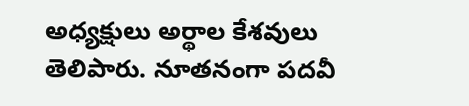అధ్యక్షులు అర్థాల కేశవులు తెలిపారు. నూతనంగా పదవీ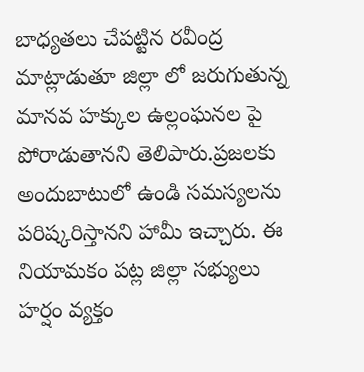బాధ్యతలు చేపట్టిన రవీంద్ర మాట్లాడుతూ జిల్లా లో జరుగుతున్న మానవ హక్కుల ఉల్లంఘనల పై పోరాడుతానని తెలిపారు.ప్రజలకు అందుబాటులో ఉండి సమస్యలను పరిష్కరిస్తానని హామీ ఇచ్చారు. ఈ నియామకం పట్ల జిల్లా సభ్యులు హర్షం వ్యక్తం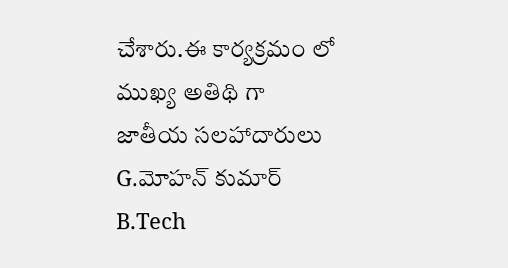చేశారు.ఈ కార్యక్రమం లో ముఖ్య అతిథి గా జాతీయ సలహాదారులు G.మోహన్ కుమార్ B.Tech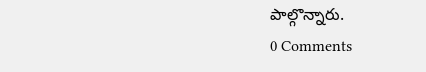పాల్గొన్నారు.
0 Comments